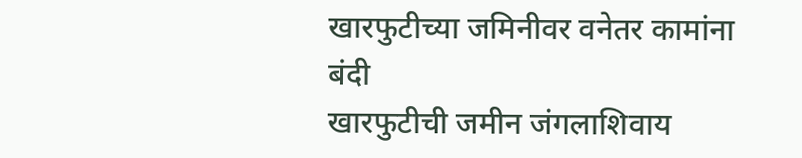खारफुटीच्या जमिनीवर वनेतर कामांना बंदी
खारफुटीची जमीन जंगलाशिवाय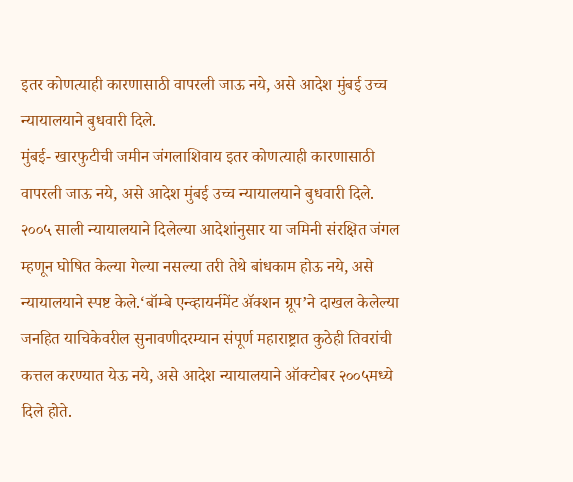इतर कोणत्याही कारणासाठी वापरली जाऊ नये, असे आदेश मुंबई उच्च न्यायालयाने बुधवारी दिले.
मुंबई- खारफुटीची जमीन जंगलाशिवाय इतर कोणत्याही कारणासाठी वापरली जाऊ नये, असे आदेश मुंबई उच्च न्यायालयाने बुधवारी दिले. २००५ साली न्यायालयाने दिलेल्या आदेशांनुसार या जमिनी संरक्षित जंगल म्हणून घोषित केल्या गेल्या नसल्या तरी तेथे बांधकाम होऊ नये, असे न्यायालयाने स्पष्ट केले.‘बॉम्बे एन्व्हायर्नमेंट ॲक्शन ग्रूप’ने दाखल केलेल्या जनहित याचिकेवरील सुनावणीदरम्यान संपूर्ण महाराष्ट्रात कुठेही तिवरांची कत्तल करण्यात येऊ नये, असे आदेश न्यायालयाने ऑक्टोबर २००५मध्ये दिले होते.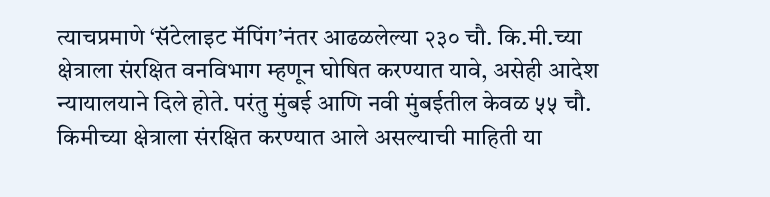त्याचप्रमाणे ‘सॅटेलाइट मॅपिंग’नंतर आढळलेल्या २३० चौ. कि.मी.च्या क्षेत्राला संरक्षित वनविभाग म्हणून घोषित करण्यात यावे, असेही आदेश न्यायालयाने दिले होते. परंतु मुंबई आणि नवी मुंबईतील केवळ ५५ चौ. किमीच्या क्षेत्राला संरक्षित करण्यात आले असल्याची माहिती या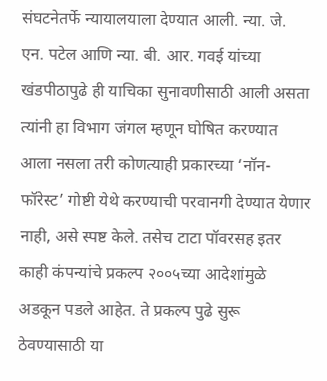संघटनेतर्फे न्यायालयाला देण्यात आली. न्या. जे. एन. पटेल आणि न्या. बी. आर. गवई यांच्या खंडपीठापुढे ही याचिका सुनावणीसाठी आली असता त्यांनी हा विभाग जंगल म्हणून घोषित करण्यात आला नसला तरी कोणत्याही प्रकारच्या ‘नॉन-फॉरेस्ट’ गोष्टी येथे करण्याची परवानगी देण्यात येणार नाही, असे स्पष्ट केले. तसेच टाटा पॉवरसह इतर काही कंपन्यांचे प्रकल्प २००५च्या आदेशांमुळे अडकून पडले आहेत. ते प्रकल्प पुढे सुरू ठेवण्यासाठी या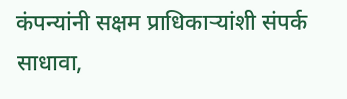कंपन्यांनी सक्षम प्राधिकाऱ्यांशी संपर्क साधावा,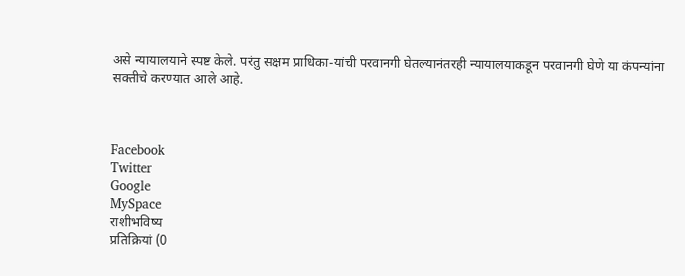असे न्यायालयाने स्पष्ट केले. परंतु सक्षम प्राधिका-यांची परवानगी घेतल्यानंतरही न्यायालयाकडून परवानगी घेणे या कंपन्यांना सक्तीचे करण्यात आले आहे.



Facebook
Twitter
Google
MySpace
राशीभविष्य
प्रतिक्रियां (0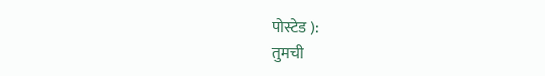पोस्टेड ):
तुमची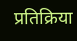प्रतिक्रिया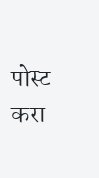पोस्ट करा